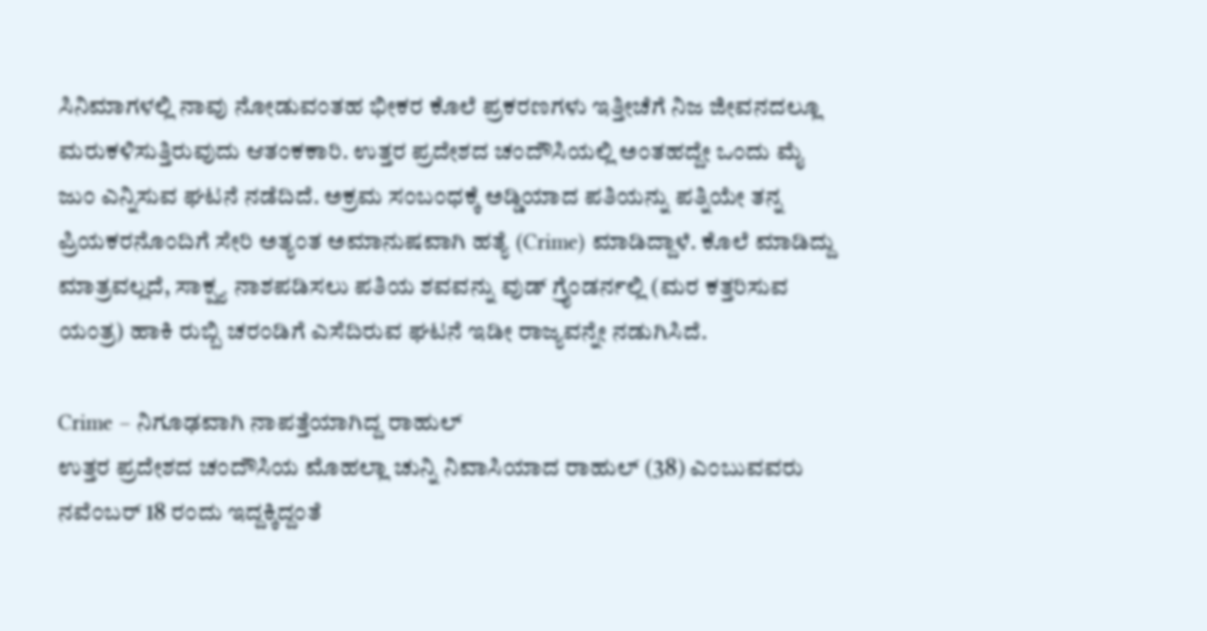ಸಿನಿಮಾಗಳಲ್ಲಿ ನಾವು ನೋಡುವಂತಹ ಭೀಕರ ಕೊಲೆ ಪ್ರಕರಣಗಳು ಇತ್ತೀಚೆಗೆ ನಿಜ ಜೀವನದಲ್ಲೂ ಮರುಕಳಿಸುತ್ತಿರುವುದು ಆತಂಕಕಾರಿ. ಉತ್ತರ ಪ್ರದೇಶದ ಚಂದೌಸಿಯಲ್ಲಿ ಅಂತಹದ್ದೇ ಒಂದು ಮೈ ಜುಂ ಎನ್ನಿಸುವ ಘಟನೆ ನಡೆದಿದೆ. ಅಕ್ರಮ ಸಂಬಂಧಕ್ಕೆ ಅಡ್ಡಿಯಾದ ಪತಿಯನ್ನು ಪತ್ನಿಯೇ ತನ್ನ ಪ್ರಿಯಕರನೊಂದಿಗೆ ಸೇರಿ ಅತ್ಯಂತ ಅಮಾನುಷವಾಗಿ ಹತ್ಯೆ (Crime) ಮಾಡಿದ್ದಾಳೆ. ಕೊಲೆ ಮಾಡಿದ್ದು ಮಾತ್ರವಲ್ಲದೆ, ಸಾಕ್ಷ್ಯ ನಾಶಪಡಿಸಲು ಪತಿಯ ಶವವನ್ನು ವುಡ್ ಗ್ರೈಂಡರ್ನಲ್ಲಿ (ಮರ ಕತ್ತರಿಸುವ ಯಂತ್ರ) ಹಾಕಿ ರುಬ್ಬಿ ಚರಂಡಿಗೆ ಎಸೆದಿರುವ ಘಟನೆ ಇಡೀ ರಾಜ್ಯವನ್ನೇ ನಡುಗಿಸಿದೆ.

Crime – ನಿಗೂಢವಾಗಿ ನಾಪತ್ತೆಯಾಗಿದ್ದ ರಾಹುಲ್
ಉತ್ತರ ಪ್ರದೇಶದ ಚಂದೌಸಿಯ ಮೊಹಲ್ಲಾ ಚುನ್ನಿ ನಿವಾಸಿಯಾದ ರಾಹುಲ್ (38) ಎಂಬುವವರು ನವೆಂಬರ್ 18 ರಂದು ಇದ್ದಕ್ಕಿದ್ದಂತೆ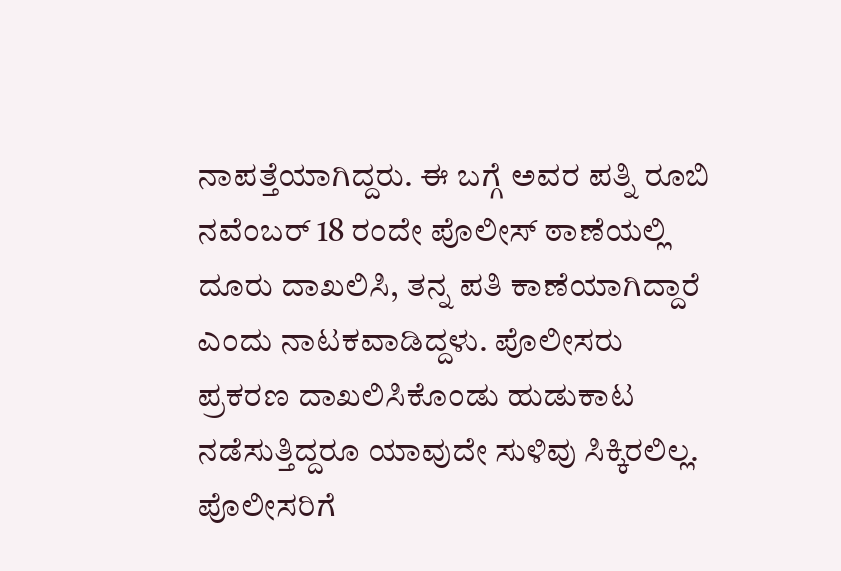ನಾಪತ್ತೆಯಾಗಿದ್ದರು. ಈ ಬಗ್ಗೆ ಅವರ ಪತ್ನಿ ರೂಬಿ ನವೆಂಬರ್ 18 ರಂದೇ ಪೊಲೀಸ್ ಠಾಣೆಯಲ್ಲಿ ದೂರು ದಾಖಲಿಸಿ, ತನ್ನ ಪತಿ ಕಾಣೆಯಾಗಿದ್ದಾರೆ ಎಂದು ನಾಟಕವಾಡಿದ್ದಳು. ಪೊಲೀಸರು ಪ್ರಕರಣ ದಾಖಲಿಸಿಕೊಂಡು ಹುಡುಕಾಟ ನಡೆಸುತ್ತಿದ್ದರೂ ಯಾವುದೇ ಸುಳಿವು ಸಿಕ್ಕಿರಲಿಲ್ಲ.
ಪೊಲೀಸರಿಗೆ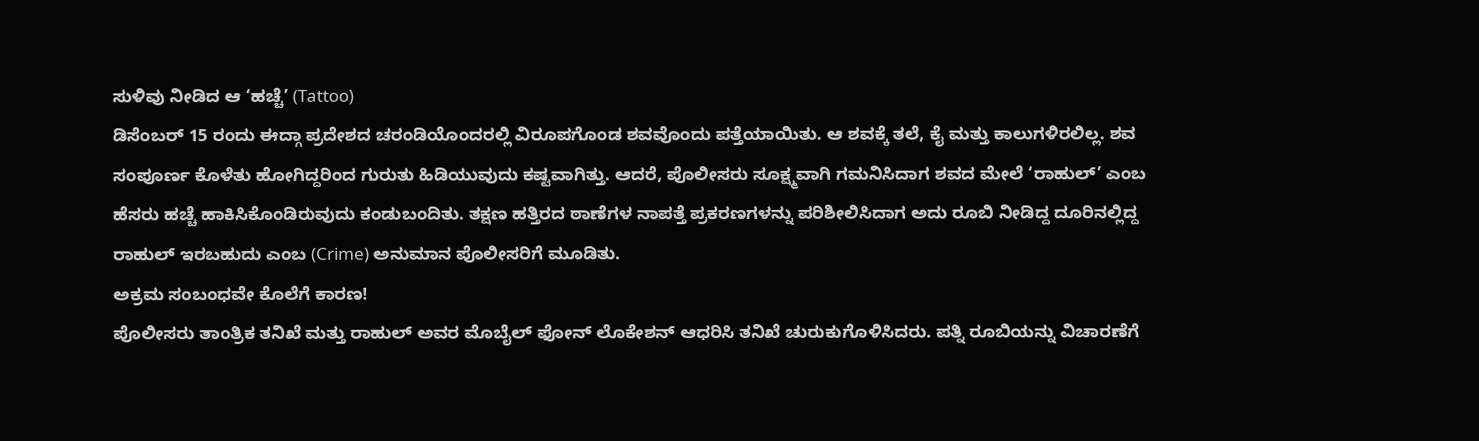ಸುಳಿವು ನೀಡಿದ ಆ ‘ಹಚ್ಚೆ’ (Tattoo)
ಡಿಸೆಂಬರ್ 15 ರಂದು ಈದ್ಗಾ ಪ್ರದೇಶದ ಚರಂಡಿಯೊಂದರಲ್ಲಿ ವಿರೂಪಗೊಂಡ ಶವವೊಂದು ಪತ್ತೆಯಾಯಿತು. ಆ ಶವಕ್ಕೆ ತಲೆ, ಕೈ ಮತ್ತು ಕಾಲುಗಳಿರಲಿಲ್ಲ. ಶವ ಸಂಪೂರ್ಣ ಕೊಳೆತು ಹೋಗಿದ್ದರಿಂದ ಗುರುತು ಹಿಡಿಯುವುದು ಕಷ್ಟವಾಗಿತ್ತು. ಆದರೆ, ಪೊಲೀಸರು ಸೂಕ್ಷ್ಮವಾಗಿ ಗಮನಿಸಿದಾಗ ಶವದ ಮೇಲೆ ‘ರಾಹುಲ್’ ಎಂಬ ಹೆಸರು ಹಚ್ಚೆ ಹಾಕಿಸಿಕೊಂಡಿರುವುದು ಕಂಡುಬಂದಿತು. ತಕ್ಷಣ ಹತ್ತಿರದ ಠಾಣೆಗಳ ನಾಪತ್ತೆ ಪ್ರಕರಣಗಳನ್ನು ಪರಿಶೀಲಿಸಿದಾಗ ಅದು ರೂಬಿ ನೀಡಿದ್ದ ದೂರಿನಲ್ಲಿದ್ದ ರಾಹುಲ್ ಇರಬಹುದು ಎಂಬ (Crime) ಅನುಮಾನ ಪೊಲೀಸರಿಗೆ ಮೂಡಿತು.
ಅಕ್ರಮ ಸಂಬಂಧವೇ ಕೊಲೆಗೆ ಕಾರಣ!
ಪೊಲೀಸರು ತಾಂತ್ರಿಕ ತನಿಖೆ ಮತ್ತು ರಾಹುಲ್ ಅವರ ಮೊಬೈಲ್ ಫೋನ್ ಲೊಕೇಶನ್ ಆಧರಿಸಿ ತನಿಖೆ ಚುರುಕುಗೊಳಿಸಿದರು. ಪತ್ನಿ ರೂಬಿಯನ್ನು ವಿಚಾರಣೆಗೆ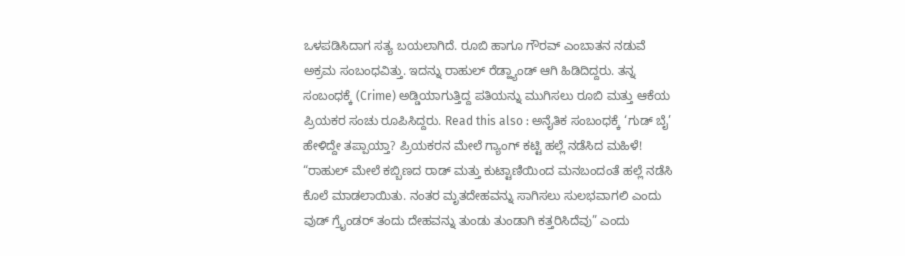ಒಳಪಡಿಸಿದಾಗ ಸತ್ಯ ಬಯಲಾಗಿದೆ. ರೂಬಿ ಹಾಗೂ ಗೌರವ್ ಎಂಬಾತನ ನಡುವೆ ಅಕ್ರಮ ಸಂಬಂಧವಿತ್ತು. ಇದನ್ನು ರಾಹುಲ್ ರೆಡ್ಹ್ಯಾಂಡ್ ಆಗಿ ಹಿಡಿದಿದ್ದರು. ತನ್ನ ಸಂಬಂಧಕ್ಕೆ (Crime) ಅಡ್ಡಿಯಾಗುತ್ತಿದ್ದ ಪತಿಯನ್ನು ಮುಗಿಸಲು ರೂಬಿ ಮತ್ತು ಆಕೆಯ ಪ್ರಿಯಕರ ಸಂಚು ರೂಪಿಸಿದ್ದರು. Read this also : ಅನೈತಿಕ ಸಂಬಂಧಕ್ಕೆ ‘ಗುಡ್ ಬೈ’ ಹೇಳಿದ್ದೇ ತಪ್ಪಾಯ್ತಾ? ಪ್ರಿಯಕರನ ಮೇಲೆ ಗ್ಯಾಂಗ್ ಕಟ್ಟಿ ಹಲ್ಲೆ ನಡೆಸಿದ ಮಹಿಳೆ!
“ರಾಹುಲ್ ಮೇಲೆ ಕಬ್ಬಿಣದ ರಾಡ್ ಮತ್ತು ಕುಟ್ಟಾಣಿಯಿಂದ ಮನಬಂದಂತೆ ಹಲ್ಲೆ ನಡೆಸಿ ಕೊಲೆ ಮಾಡಲಾಯಿತು. ನಂತರ ಮೃತದೇಹವನ್ನು ಸಾಗಿಸಲು ಸುಲಭವಾಗಲಿ ಎಂದು ವುಡ್ ಗ್ರೈಂಡರ್ ತಂದು ದೇಹವನ್ನು ತುಂಡು ತುಂಡಾಗಿ ಕತ್ತರಿಸಿದೆವು” ಎಂದು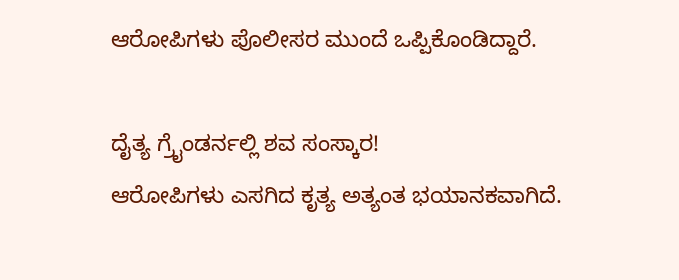ಆರೋಪಿಗಳು ಪೊಲೀಸರ ಮುಂದೆ ಒಪ್ಪಿಕೊಂಡಿದ್ದಾರೆ.

ದೈತ್ಯ ಗ್ರೈಂಡರ್ನಲ್ಲಿ ಶವ ಸಂಸ್ಕಾರ!
ಆರೋಪಿಗಳು ಎಸಗಿದ ಕೃತ್ಯ ಅತ್ಯಂತ ಭಯಾನಕವಾಗಿದೆ.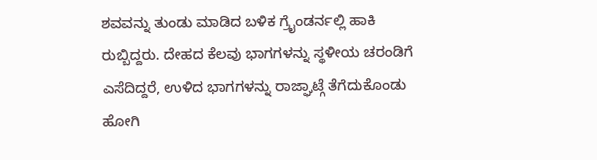ಶವವನ್ನು ತುಂಡು ಮಾಡಿದ ಬಳಿಕ ಗ್ರೈಂಡರ್ನಲ್ಲಿ ಹಾಕಿ ರುಬ್ಬಿದ್ದರು. ದೇಹದ ಕೆಲವು ಭಾಗಗಳನ್ನು ಸ್ಥಳೀಯ ಚರಂಡಿಗೆ ಎಸೆದಿದ್ದರೆ, ಉಳಿದ ಭಾಗಗಳನ್ನು ರಾಜ್ಘಾಟ್ಗೆ ತೆಗೆದುಕೊಂಡು ಹೋಗಿ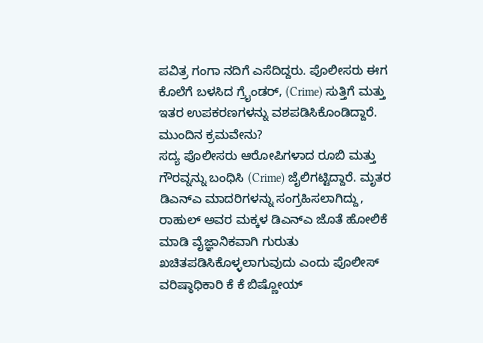ಪವಿತ್ರ ಗಂಗಾ ನದಿಗೆ ಎಸೆದಿದ್ದರು. ಪೊಲೀಸರು ಈಗ ಕೊಲೆಗೆ ಬಳಸಿದ ಗ್ರೈಂಡರ್, (Crime) ಸುತ್ತಿಗೆ ಮತ್ತು ಇತರ ಉಪಕರಣಗಳನ್ನು ವಶಪಡಿಸಿಕೊಂಡಿದ್ದಾರೆ.
ಮುಂದಿನ ಕ್ರಮವೇನು?
ಸದ್ಯ ಪೊಲೀಸರು ಆರೋಪಿಗಳಾದ ರೂಬಿ ಮತ್ತು ಗೌರವ್ನನ್ನು ಬಂಧಿಸಿ (Crime) ಜೈಲಿಗಟ್ಟಿದ್ದಾರೆ. ಮೃತರ ಡಿಎನ್ಎ ಮಾದರಿಗಳನ್ನು ಸಂಗ್ರಹಿಸಲಾಗಿದ್ದು, ರಾಹುಲ್ ಅವರ ಮಕ್ಕಳ ಡಿಎನ್ಎ ಜೊತೆ ಹೋಲಿಕೆ ಮಾಡಿ ವೈಜ್ಞಾನಿಕವಾಗಿ ಗುರುತು ಖಚಿತಪಡಿಸಿಕೊಳ್ಳಲಾಗುವುದು ಎಂದು ಪೊಲೀಸ್ ವರಿಷ್ಠಾಧಿಕಾರಿ ಕೆ ಕೆ ಬಿಷ್ಣೋಯ್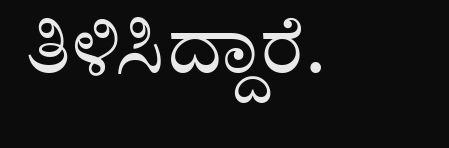ತಿಳಿಸಿದ್ದಾರೆ.